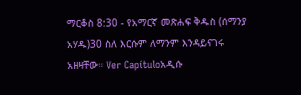ማርቆስ 8:30 - የአማርኛ መጽሐፍ ቅዱስ (ሰማንያ አሃዱ)30 ስለ እርሱም ለማንም እንዳይናገሩ አዘዛቸው። Ver Capítuloአዲሱ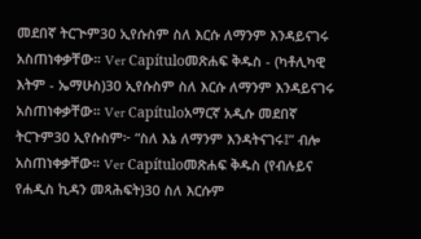መደበኛ ትርጒም30 ኢየሱስም ስለ እርሱ ለማንም እንዳይናገሩ አስጠነቀቃቸው። Ver Capítuloመጽሐፍ ቅዱስ - (ካቶሊካዊ እትም - ኤማሁስ)30 ኢየሱስም ስለ እርሱ ለማንም እንዳይናገሩ አስጠነቀቃቸው። Ver Capítuloአማርኛ አዲሱ መደበኛ ትርጉም30 ኢየሱስም፦ “ስለ እኔ ለማንም እንዳትናገሩ፤” ብሎ አስጠነቀቃቸው። Ver Capítuloመጽሐፍ ቅዱስ (የብሉይና የሐዲስ ኪዳን መጻሕፍት)30 ስለ እርሱም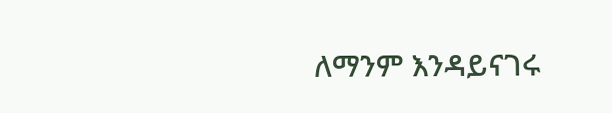ለማንም እንዳይናገሩ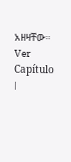አዘዛቸው። Ver Capítulo |